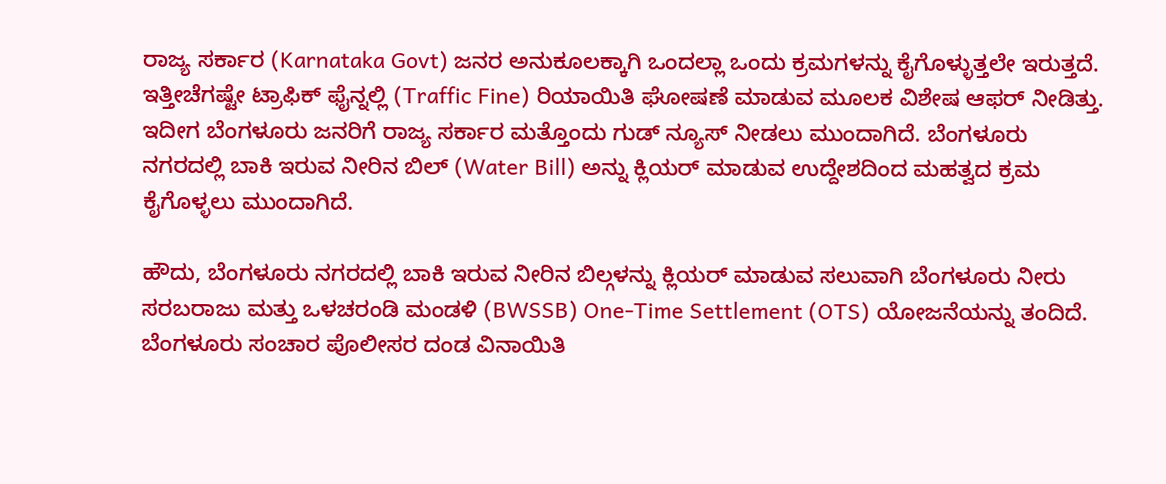ರಾಜ್ಯ ಸರ್ಕಾರ (Karnataka Govt) ಜನರ ಅನುಕೂಲಕ್ಕಾಗಿ ಒಂದಲ್ಲಾ ಒಂದು ಕ್ರಮಗಳನ್ನು ಕೈಗೊಳ್ಳುತ್ತಲೇ ಇರುತ್ತದೆ. ಇತ್ತೀಚೆಗಷ್ಟೇ ಟ್ರಾಫಿಕ್ ಫೈನ್ನಲ್ಲಿ (Traffic Fine) ರಿಯಾಯಿತಿ ಘೋಷಣೆ ಮಾಡುವ ಮೂಲಕ ವಿಶೇಷ ಆಫರ್ ನೀಡಿತ್ತು. ಇದೀಗ ಬೆಂಗಳೂರು ಜನರಿಗೆ ರಾಜ್ಯ ಸರ್ಕಾರ ಮತ್ತೊಂದು ಗುಡ್ ನ್ಯೂಸ್ ನೀಡಲು ಮುಂದಾಗಿದೆ. ಬೆಂಗಳೂರು ನಗರದಲ್ಲಿ ಬಾಕಿ ಇರುವ ನೀರಿನ ಬಿಲ್ (Water Bill) ಅನ್ನು ಕ್ಲಿಯರ್ ಮಾಡುವ ಉದ್ದೇಶದಿಂದ ಮಹತ್ವದ ಕ್ರಮ ಕೈಗೊಳ್ಳಲು ಮುಂದಾಗಿದೆ.

ಹೌದು, ಬೆಂಗಳೂರು ನಗರದಲ್ಲಿ ಬಾಕಿ ಇರುವ ನೀರಿನ ಬಿಲ್ಗಳನ್ನು ಕ್ಲಿಯರ್ ಮಾಡುವ ಸಲುವಾಗಿ ಬೆಂಗಳೂರು ನೀರು ಸರಬರಾಜು ಮತ್ತು ಒಳಚರಂಡಿ ಮಂಡಳಿ (BWSSB) One-Time Settlement (OTS) ಯೋಜನೆಯನ್ನು ತಂದಿದೆ. ಬೆಂಗಳೂರು ಸಂಚಾರ ಪೊಲೀಸರ ದಂಡ ವಿನಾಯಿತಿ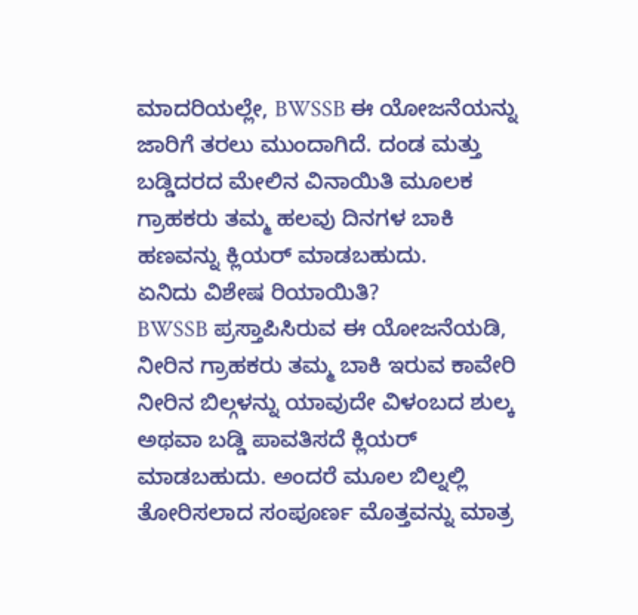ಮಾದರಿಯಲ್ಲೇ, BWSSB ಈ ಯೋಜನೆಯನ್ನು ಜಾರಿಗೆ ತರಲು ಮುಂದಾಗಿದೆ. ದಂಡ ಮತ್ತು ಬಡ್ಡಿದರದ ಮೇಲಿನ ವಿನಾಯಿತಿ ಮೂಲಕ ಗ್ರಾಹಕರು ತಮ್ಮ ಹಲವು ದಿನಗಳ ಬಾಕಿ ಹಣವನ್ನು ಕ್ಲಿಯರ್ ಮಾಡಬಹುದು.
ಏನಿದು ವಿಶೇಷ ರಿಯಾಯಿತಿ?
BWSSB ಪ್ರಸ್ತಾಪಿಸಿರುವ ಈ ಯೋಜನೆಯಡಿ, ನೀರಿನ ಗ್ರಾಹಕರು ತಮ್ಮ ಬಾಕಿ ಇರುವ ಕಾವೇರಿ ನೀರಿನ ಬಿಲ್ಗಳನ್ನು ಯಾವುದೇ ವಿಳಂಬದ ಶುಲ್ಕ ಅಥವಾ ಬಡ್ಡಿ ಪಾವತಿಸದೆ ಕ್ಲಿಯರ್ ಮಾಡಬಹುದು. ಅಂದರೆ ಮೂಲ ಬಿಲ್ನಲ್ಲಿ ತೋರಿಸಲಾದ ಸಂಪೂರ್ಣ ಮೊತ್ತವನ್ನು ಮಾತ್ರ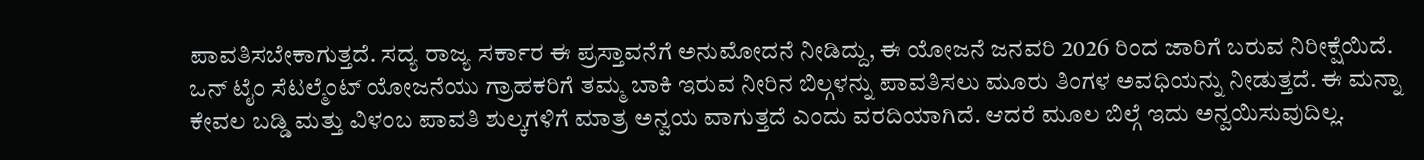ಪಾವತಿಸಬೇಕಾಗುತ್ತದೆ. ಸದ್ಯ ರಾಜ್ಯ ಸರ್ಕಾರ ಈ ಪ್ರಸ್ತಾವನೆಗೆ ಅನುಮೋದನೆ ನೀಡಿದ್ದು, ಈ ಯೋಜನೆ ಜನವರಿ 2026 ರಿಂದ ಜಾರಿಗೆ ಬರುವ ನಿರೀಕ್ಷೆಯಿದೆ.
ಒನ್ ಟೈಂ ಸೆಟಲ್ಮೆಂಟ್ ಯೋಜನೆಯು ಗ್ರಾಹಕರಿಗೆ ತಮ್ಮ ಬಾಕಿ ಇರುವ ನೀರಿನ ಬಿಲ್ಗಳನ್ನು ಪಾವತಿಸಲು ಮೂರು ತಿಂಗಳ ಅವಧಿಯನ್ನು ನೀಡುತ್ತದೆ. ಈ ಮನ್ನಾ ಕೇವಲ ಬಡ್ಡಿ ಮತ್ತು ವಿಳಂಬ ಪಾವತಿ ಶುಲ್ಕಗಳಿಗೆ ಮಾತ್ರ ಅನ್ವಯ ವಾಗುತ್ತದೆ ಎಂದು ವರದಿಯಾಗಿದೆ. ಆದರೆ ಮೂಲ ಬಿಲ್ಗೆ ಇದು ಅನ್ವಯಿಸುವುದಿಲ್ಲ.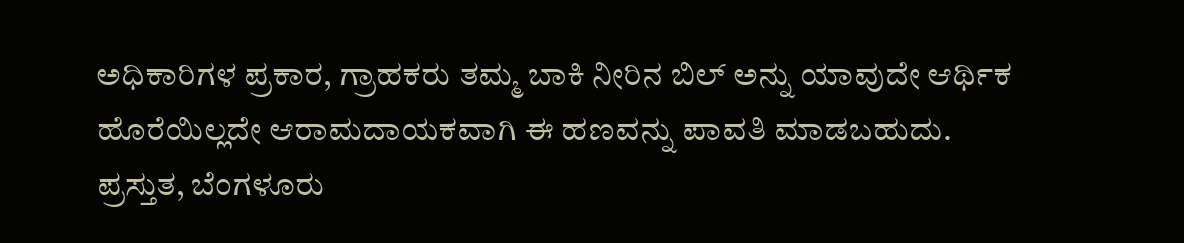ಅಧಿಕಾರಿಗಳ ಪ್ರಕಾರ, ಗ್ರಾಹಕರು ತಮ್ಮ ಬಾಕಿ ನೀರಿನ ಬಿಲ್ ಅನ್ನು ಯಾವುದೇ ಆರ್ಥಿಕ ಹೊರೆಯಿಲ್ಲದೇ ಆರಾಮದಾಯಕವಾಗಿ ಈ ಹಣವನ್ನು ಪಾವತಿ ಮಾಡಬಹುದು.
ಪ್ರಸ್ತುತ, ಬೆಂಗಳೂರು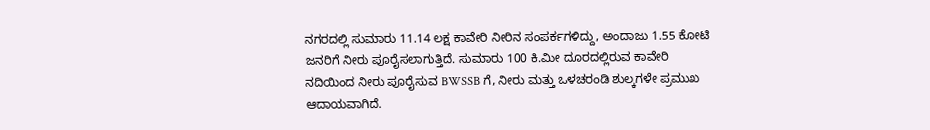ನಗರದಲ್ಲಿ ಸುಮಾರು 11.14 ಲಕ್ಷ ಕಾವೇರಿ ನೀರಿನ ಸಂಪರ್ಕಗಳಿದ್ದು, ಅಂದಾಜು 1.55 ಕೋಟಿ ಜನರಿಗೆ ನೀರು ಪೂರೈಸಲಾಗುತ್ತಿದೆ. ಸುಮಾರು 100 ಕಿ.ಮೀ ದೂರದಲ್ಲಿರುವ ಕಾವೇರಿ ನದಿಯಿಂದ ನೀರು ಪೂರೈಸುವ BWSSB ಗೆ, ನೀರು ಮತ್ತು ಒಳಚರಂಡಿ ಶುಲ್ಕಗಳೇ ಪ್ರಮುಖ ಆದಾಯವಾಗಿದೆ.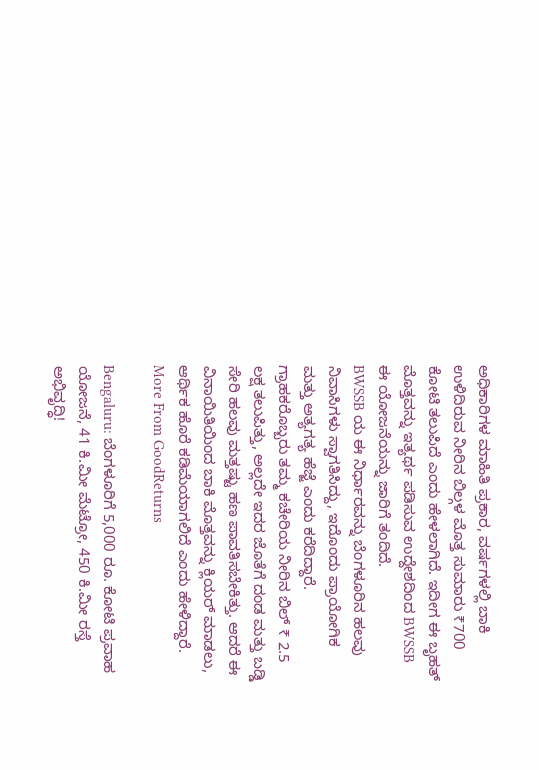ಅಧಿಕಾರಿಗಳ ಮಾಹಿತಿ ಪ್ರಕಾರ, ವರ್ಷಗಳಲ್ಲಿ ಬಾಕಿ ಉಳಿದಿರುವ ನೀರಿನ ಬಿಲ್ಗಳ ಮೊತ್ತ ಸುಮಾರು ₹700 ಕೋಟಿ ತಲುಪಿದೆ ಎಂದು ಹೇಳಲಾಗಿದೆ. ಇದೀಗ ಈ ಬೃಹತ್ ಮೊತ್ತವನ್ನು ಇತ್ಯರ್ಥ ಪಡಿಸುವ ಉದ್ದೇಶದಿಂದ BWSSB ಈ ಯೋಜನೆಯನ್ನು ಜಾರಿಗೆ ತಂದಿದೆ.
BWSSB ಯ ಈ ನಿರ್ಧಾರವನ್ನು ಬೆಂಗಳೂರಿನ ಹಲವು ನಿವಾಸಿಗಳು ಸ್ವಾಗತಿಸಿದ್ದು, ಇದೊಂದು ಪ್ರಾಯೋಗಿಕ ಮತ್ತು ಅತ್ಯಗತ್ಯ ಹೆಜ್ಜೆ ಎಂದು ಕರೆದಿದ್ದಾರೆ. ಗ್ರಾಹಕರೊಬ್ಬರು ತಮ್ಮ ಕಚೇರಿಯ ನೀರಿನ ಬಿಲ್ ₹ 2.5 ಲಕ್ಷ ತಲುಪಿತ್ತು, ಅಲ್ಲದೇ ಇದರ ಜೊತೆಗೆ ದಂಡ ಮತ್ತು ಬಡ್ಡಿ ಸೇರಿ ಹಲವು ಮತ್ತಷ್ಟು ಹಣ ಪಾವತಿಸಬೇಕಿತ್ತು. ಆದರೆ ಈ ವಿನಾಯಿತಿಯಿಂದ ಬಾಕಿ ಮೊತ್ತವನ್ನು ಕ್ಲಿಯರ್ ಮಾಡಲು, ಆರ್ಥಿಕ ಹೊರೆ ಕಡಿಮೆಯಾಗಲಿದೆ ಎಂದು ಹೇಳಿದ್ದಾರೆ.
More From GoodReturns

Bengaluru: ಬೆಂಗಳೂರಿಗೆ 5,000 ರೂ. ಕೋಟಿ ಪ್ರವಾಹ ಯೋಜನೆ, 41 ಕಿ.ಮೀ ಮೆಟ್ರೋ, 450 ಕಿ.ಮೀ ರಸ್ತೆ ಅಭಿವೃದ್ಧಿ!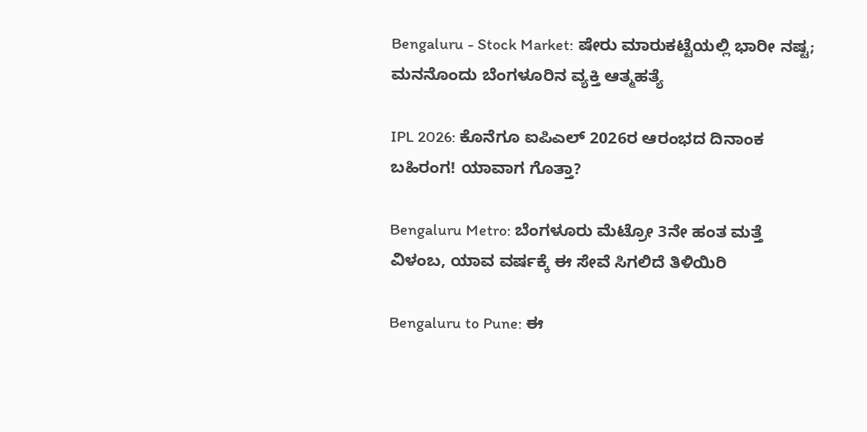Bengaluru - Stock Market: ಷೇರು ಮಾರುಕಟ್ಟೆಯಲ್ಲಿ ಭಾರೀ ನಷ್ಟ; ಮನನೊಂದು ಬೆಂಗಳೂರಿನ ವ್ಯಕ್ತಿ ಆತ್ಮಹತ್ಯೆ

IPL 2026: ಕೊನೆಗೂ ಐಪಿಎಲ್ 2026ರ ಆರಂಭದ ದಿನಾಂಕ ಬಹಿರಂಗ! ಯಾವಾಗ ಗೊತ್ತಾ?

Bengaluru Metro: ಬೆಂಗಳೂರು ಮೆಟ್ರೋ 3ನೇ ಹಂತ ಮತ್ತೆ ವಿಳಂಬ, ಯಾವ ವರ್ಷಕ್ಕೆ ಈ ಸೇವೆ ಸಿಗಲಿದೆ ತಿಳಿಯಿರಿ

Bengaluru to Pune: ಈ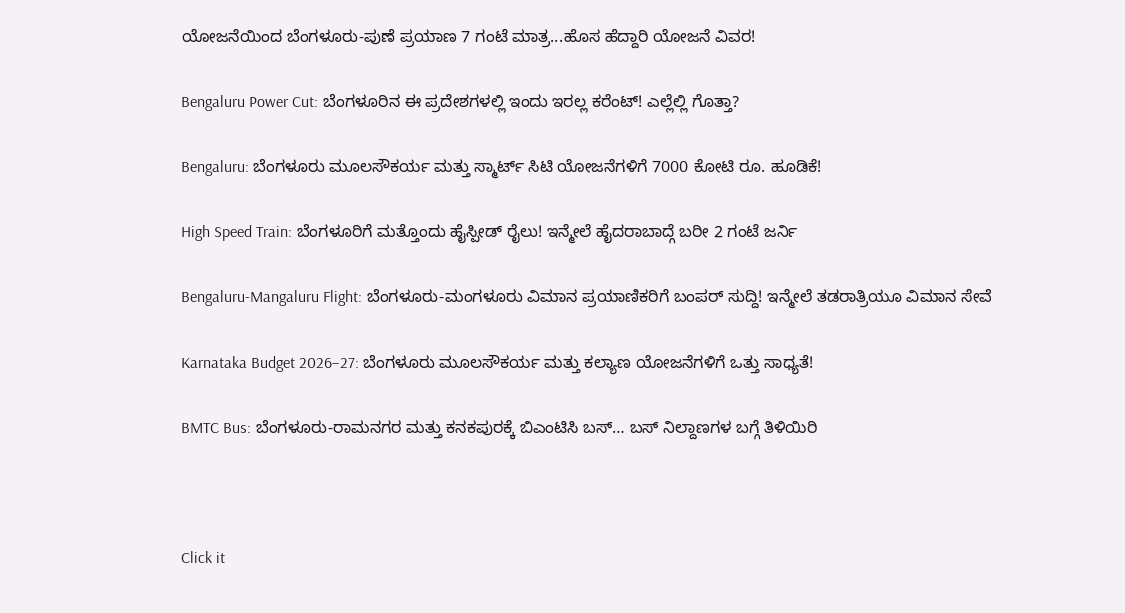ಯೋಜನೆಯಿಂದ ಬೆಂಗಳೂರು-ಪುಣೆ ಪ್ರಯಾಣ 7 ಗಂಟೆ ಮಾತ್ರ...ಹೊಸ ಹೆದ್ದಾರಿ ಯೋಜನೆ ವಿವರ!

Bengaluru Power Cut: ಬೆಂಗಳೂರಿನ ಈ ಪ್ರದೇಶಗಳಲ್ಲಿ ಇಂದು ಇರಲ್ಲ ಕರೆಂಟ್! ಎಲ್ಲೆಲ್ಲಿ ಗೊತ್ತಾ?

Bengaluru: ಬೆಂಗಳೂರು ಮೂಲಸೌಕರ್ಯ ಮತ್ತು ಸ್ಮಾರ್ಟ್ ಸಿಟಿ ಯೋಜನೆಗಳಿಗೆ 7000 ಕೋಟಿ ರೂ. ಹೂಡಿಕೆ!

High Speed Train: ಬೆಂಗಳೂರಿಗೆ ಮತ್ತೊಂದು ಹೈಸ್ಪೀಡ್ ರೈಲು! ಇನ್ಮೇಲೆ ಹೈದರಾಬಾದ್ಗೆ ಬರೀ 2 ಗಂಟೆ ಜರ್ನಿ

Bengaluru-Mangaluru Flight: ಬೆಂಗಳೂರು-ಮಂಗಳೂರು ವಿಮಾನ ಪ್ರಯಾಣಿಕರಿಗೆ ಬಂಪರ್ ಸುದ್ದಿ! ಇನ್ಮೇಲೆ ತಡರಾತ್ರಿಯೂ ವಿಮಾನ ಸೇವೆ

Karnataka Budget 2026–27: ಬೆಂಗಳೂರು ಮೂಲಸೌಕರ್ಯ ಮತ್ತು ಕಲ್ಯಾಣ ಯೋಜನೆಗಳಿಗೆ ಒತ್ತು ಸಾಧ್ಯತೆ!

BMTC Bus: ಬೆಂಗಳೂರು-ರಾಮನಗರ ಮತ್ತು ಕನಕಪುರಕ್ಕೆ ಬಿಎಂಟಿಸಿ ಬಸ್… ಬಸ್ ನಿಲ್ದಾಣಗಳ ಬಗ್ಗೆ ತಿಳಿಯಿರಿ



Click it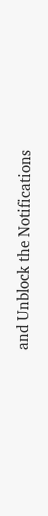and Unblock the Notifications